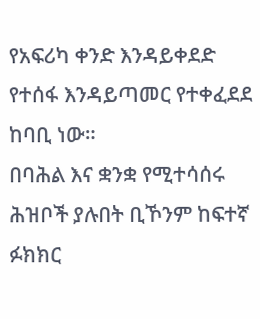የአፍሪካ ቀንድ እንዳይቀደድ የተሰፋ እንዳይጣመር የተቀፈደደ ከባቢ ነው።
በባሕል እና ቋንቋ የሚተሳሰሩ ሕዝቦች ያሉበት ቢኾንም ከፍተኛ ፉክክር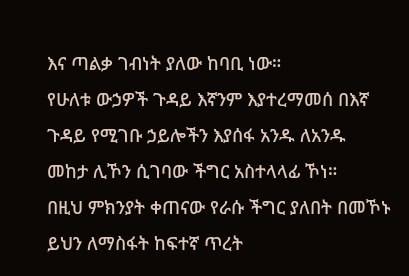እና ጣልቃ ገብነት ያለው ከባቢ ነው።
የሁለቱ ውኃዎች ጉዳይ እኛንም እያተረማመሰ በእኛ ጉዳይ የሚገቡ ኃይሎችን እያሰፋ አንዱ ለአንዱ መከታ ሊኾን ሲገባው ችግር አስተላላፊ ኾነ።
በዚህ ምክንያት ቀጠናው የራሱ ችግር ያለበት በመኾኑ ይህን ለማስፋት ከፍተኛ ጥረት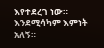እየተደረገ ነው። እንደሚሳካም እምነት አለኝ።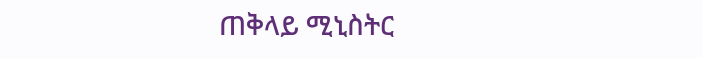ጠቅላይ ሚኒስትር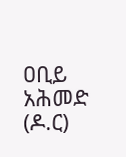ዐቢይ አሕመድ (ዶ.ር)